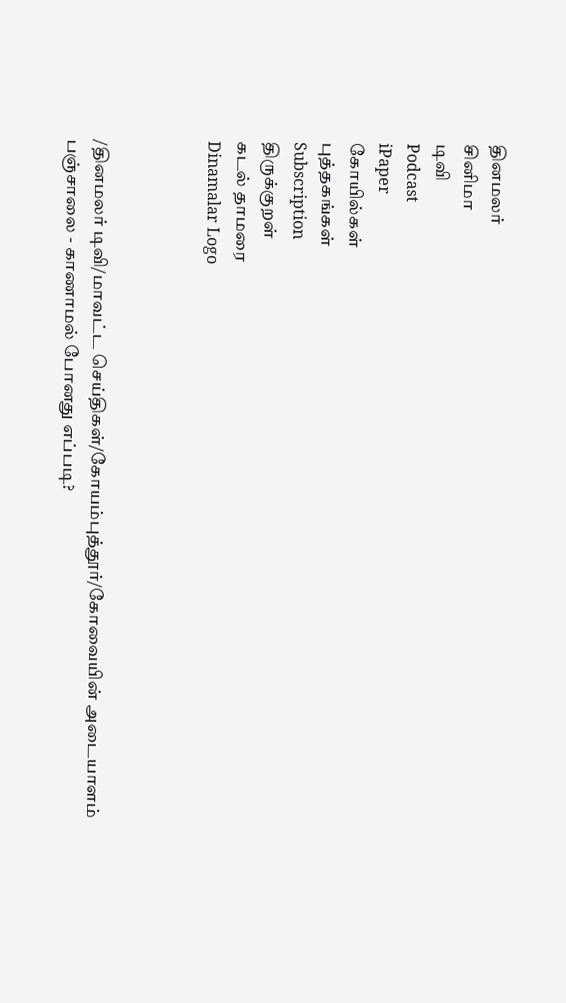தினமலர்
சினிமா
டிவி
Podcast
iPaper
கோயில்கள்
புத்தகங்கள்
Subscription
திருக்குறள்
கடல் தாமரை
Dinamalar Logo



/தினமலர் டிவி/மாவட்ட செய்திகள்/கோயம்புத்தூர்/கோவையின் அடையாளம் பஞ்சாலை - காணாமல் போனது எப்படி?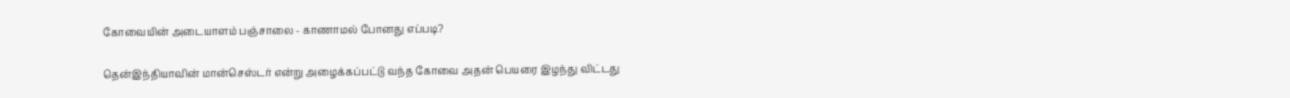கோவையின் அடையாளம் பஞ்சாலை - காணாமல் போனது எப்படி?

தென்இந்தியாவின் மான்செஸ்டர் என்று அழைக்கப்பட்டு வந்த கோவை அதன் பெயரை இழந்து விட்டது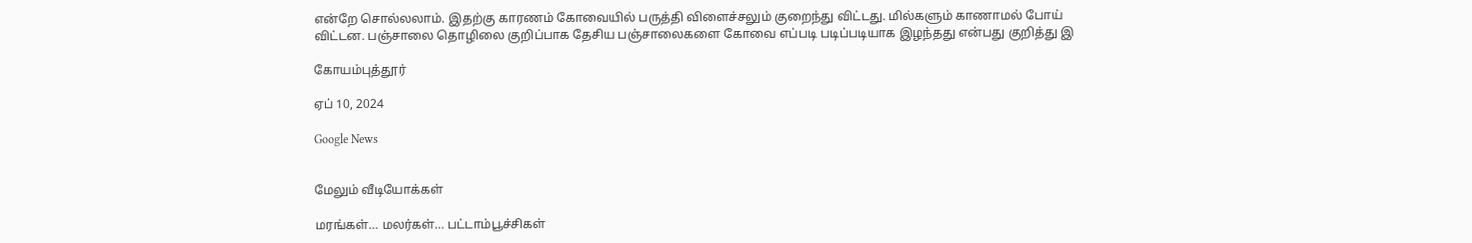என்றே சொல்லலாம். இதற்கு காரணம் கோவையில் பருத்தி விளைச்சலும் குறைந்து விட்டது. மில்களும் காணாமல் போய் விட்டன. பஞ்சாலை தொழிலை குறிப்பாக தேசிய பஞ்சாலைகளை கோவை எப்படி படிப்படியாக இழந்தது என்பது குறித்து இ

கோயம்புத்தூர்

ஏப் 10, 2024

Google News


மேலும் வீடியோக்கள்

மரங்கள்… மலர்கள்… பட்டாம்பூச்சிகள்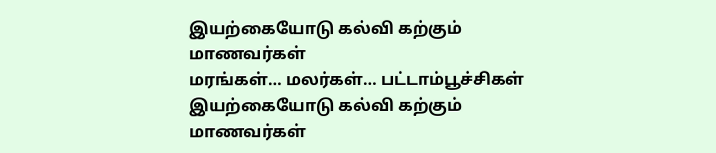இயற்கையோடு கல்வி கற்கும் மாணவர்கள்
மரங்கள்… மலர்கள்… பட்டாம்பூச்சிகள் இயற்கையோடு கல்வி கற்கும் மாணவர்கள்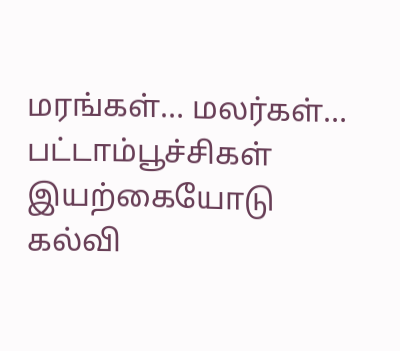மரங்கள்… மலர்கள்… பட்டாம்பூச்சிகள் இயற்கையோடு கல்வி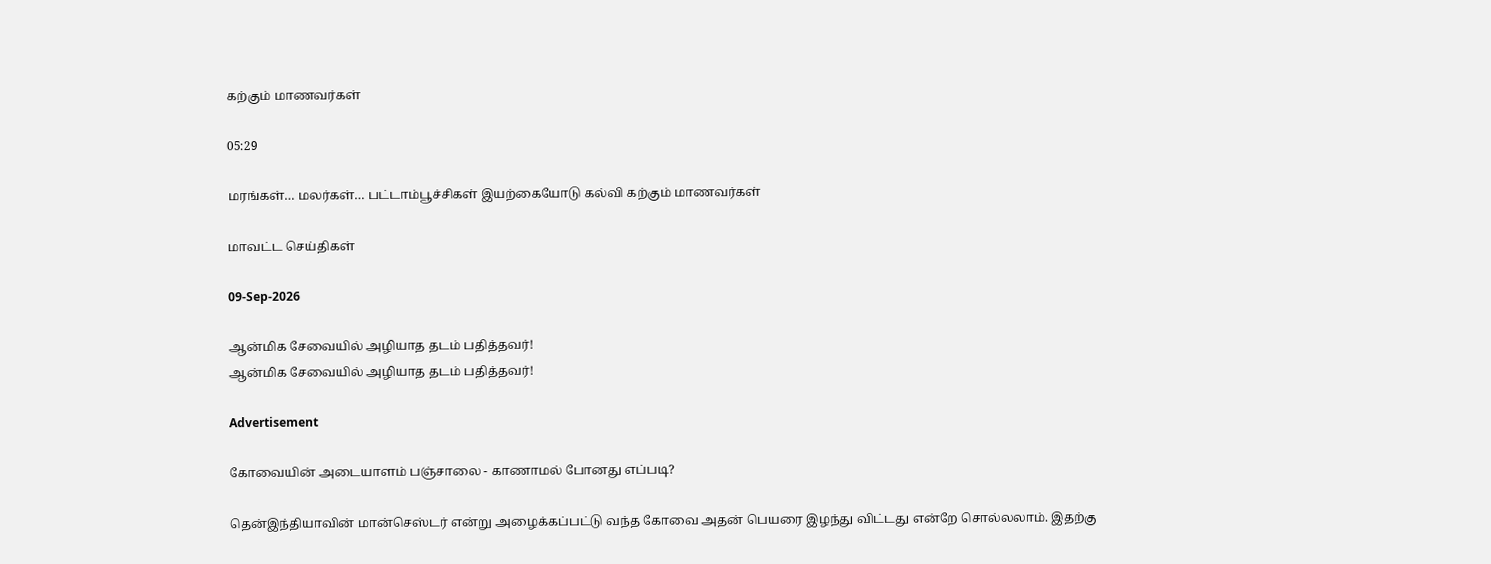கற்கும் மாணவர்கள்

05:29

மரங்கள்… மலர்கள்… பட்டாம்பூச்சிகள் இயற்கையோடு கல்வி கற்கும் மாணவர்கள்

மாவட்ட செய்திகள்

09-Sep-2026

ஆன்மிக சேவையில் அழியாத தடம் பதித்தவர்!
ஆன்மிக சேவையில் அழியாத தடம் பதித்தவர்!

Advertisement

கோவையின் அடையாளம் பஞ்சாலை - காணாமல் போனது எப்படி?

தென்இந்தியாவின் மான்செஸ்டர் என்று அழைக்கப்பட்டு வந்த கோவை அதன் பெயரை இழந்து விட்டது என்றே சொல்லலாம். இதற்கு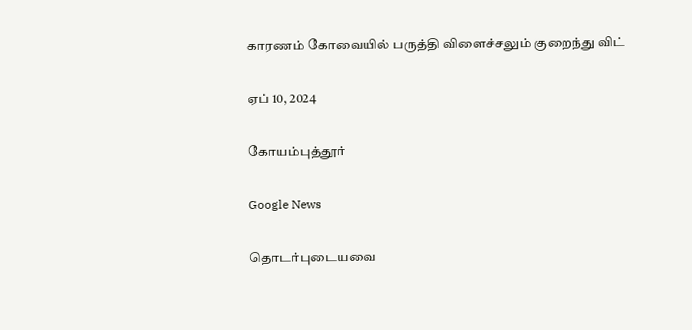காரணம் கோவையில் பருத்தி விளைச்சலும் குறைந்து விட்

ஏப் 10, 2024

கோயம்புத்தூர்

Google News

தொடர்புடையவை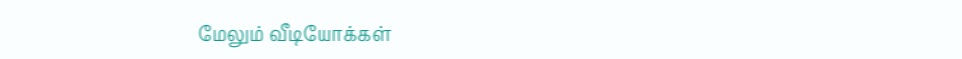மேலும் வீடியோக்கள்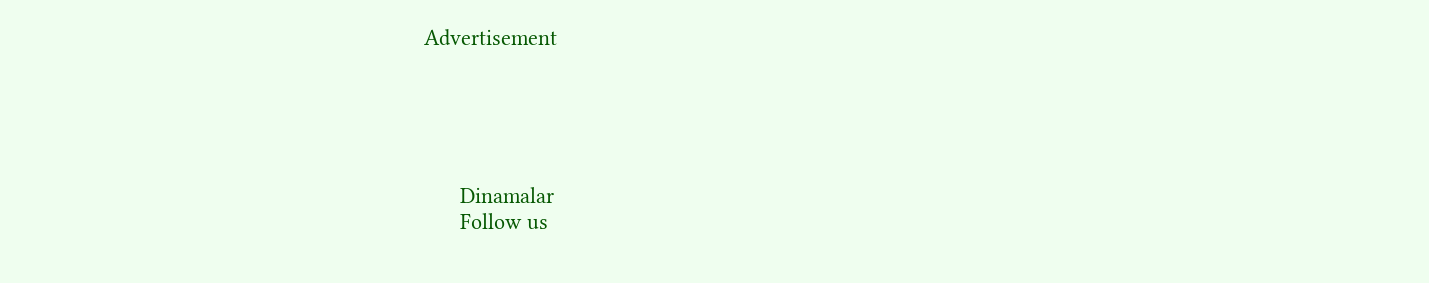Advertisement





      Dinamalar
      Follow us